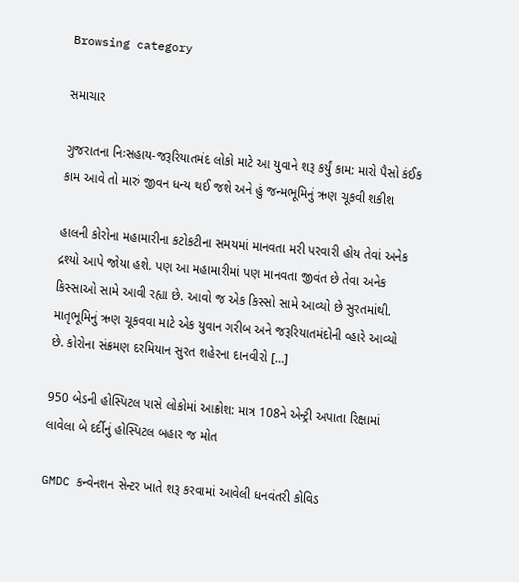Browsing category

સમાચાર

ગુજરાતના નિઃસહાય-જરૂરિયાતમંદ લોકો માટે આ યુવાને શરૂ કર્યું કામ: મારો પૈસો કંઈક કામ આવે તો મારું જીવન ધન્ય થઈ જશે અને હું જન્મભૂમિનું ઋણ ચૂકવી શકીશ

હાલની કોરોના મહામારીના કટોકટીના સમયમાં માનવતા મરી પરવારી હોય તેવાં અનેક દ્રશ્યો આપે જોયા હશે. પણ આ મહામારીમાં પણ માનવતા જીવંત છે તેવા અનેક કિસ્સાઓ સામે આવી રહ્યા છે. આવો જ એક કિસ્સો સામે આવ્યો છે સુરતમાંથી. માતૃભૂમિનું ઋણ ચૂકવવા માટે એક યુવાન ગરીબ અને જરૂરિયાતમંદોની વ્હારે આવ્યો છે. કોરોના સંક્રમણ દરમિયાન સુરત શહેરના દાનવીરો […]

950 બેડની હોસ્પિટલ પાસે લોકોમાં આક્રોશ: માત્ર 108ને એન્ટ્રી અપાતા રિક્ષામાં લાવેલા બે દર્દીનું હોસ્પિટલ બહાર જ મોત

GMDC કન્વેનશન સેન્ટર ખાતે શરૂ કરવામાં આવેલી ધનવંતરી કોવિડ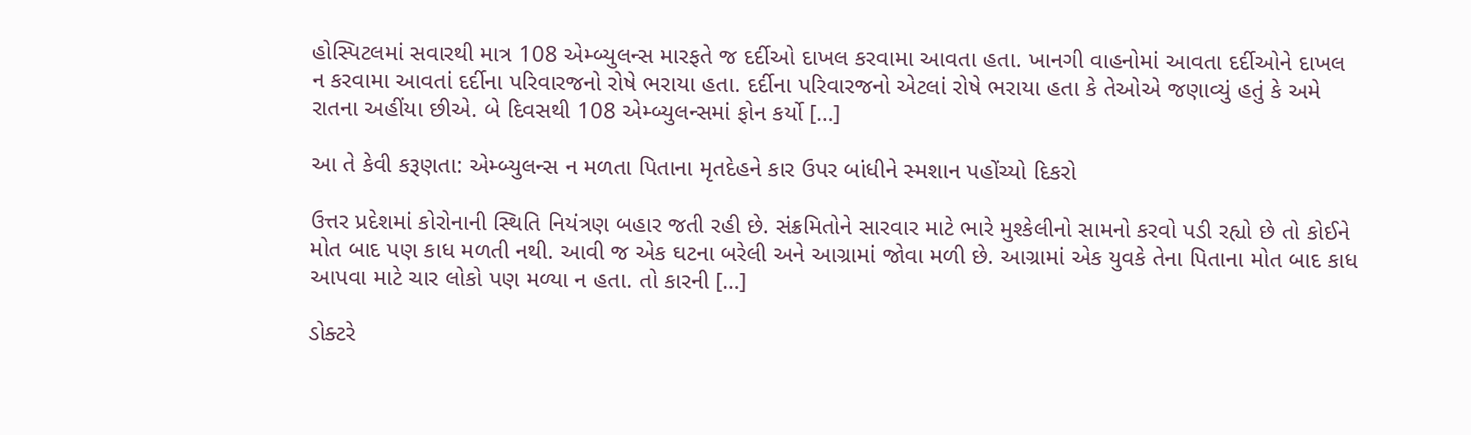હોસ્પિટલમાં સવારથી માત્ર 108 એમ્બ્યુલન્સ મારફતે જ દર્દીઓ દાખલ કરવામા આવતા હતા. ખાનગી વાહનોમાં આવતા દર્દીઓને દાખલ ન કરવામા આવતાં દર્દીના પરિવારજનો રોષે ભરાયા હતા. દર્દીના પરિવારજનો એટલાં રોષે ભરાયા હતા કે તેઓએ જણાવ્યું હતું કે અમે રાતના અહીંયા છીએ. બે દિવસથી 108 એમ્બ્યુલન્સમાં ફોન કર્યો […]

આ તે કેવી કરૂણતા: એમ્બ્યુલન્સ ન મળતા પિતાના મૃતદેહને કાર ઉપર બાંધીને સ્મશાન પહોંચ્યો દિકરો

ઉત્તર પ્રદેશમાં કોરોનાની સ્થિતિ નિયંત્રણ બહાર જતી રહી છે. સંક્રમિતોને સારવાર માટે ભારે મુશ્કેલીનો સામનો કરવો પડી રહ્યો છે તો કોઈને મોત બાદ પણ કાધ મળતી નથી. આવી જ એક ઘટના બરેલી અને આગ્રામાં જોવા મળી છે. આગ્રામાં એક યુવકે તેના પિતાના મોત બાદ કાધ આપવા માટે ચાર લોકો પણ મળ્યા ન હતા. તો કારની […]

ડોક્ટરે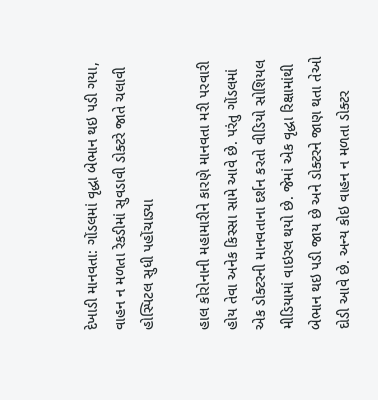દેખાડી માનવતા: ગોંડલમાં વૃદ્ધા બેભાન થઇ પડી ગયા, વાહન ન મળતા રેકડીમાં સુવડાવી ડોક્ટરે જાતે ચલાવી હોસ્પિટલ સુધી પહોંચાડ્યા

હાલ કોરોનાની મહામારીને કારણે માનવતા મરી પરવારી હોય તેવા અનેક કિસ્સા સામે આવે છે. પરંતુ ગોંડલમાં એક ડોક્ટરની માનવતાના દર્શન કરતો વીડિયો સોશિયલ મીડિયામાં વાઇરલ થયો છે. જેમાં એક વૃદ્ધા રિક્ષામાંથી બેભાન થઇ પડી જાય છે અને ડોક્ટરને જાણ થતા તેઓ દોડી આવે છે. અન્ય કોઇ વાહન ન મળતા ડોક્ટર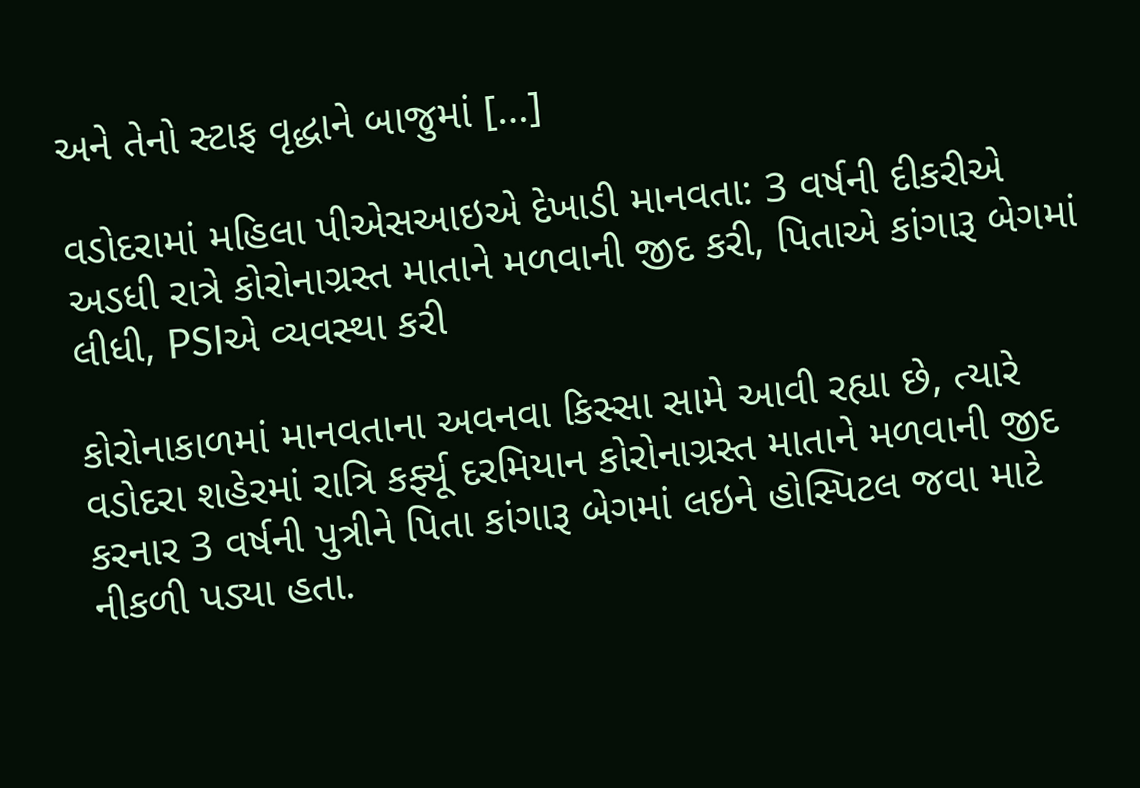અને તેનો સ્ટાફ વૃદ્ધાને બાજુમાં […]

વડોદરામાં મહિલા પીએસઆઇએ દેખાડી માનવતા: 3 વર્ષની દીકરીએ અડધી રાત્રે કોરોનાગ્રસ્ત માતાને મળવાની જીદ કરી, પિતાએ કાંગારૂ બેગમાં લીધી, PSIએ વ્યવસ્થા કરી

કોરોનાકાળમાં માનવતાના અવનવા કિસ્સા સામે આવી રહ્યા છે, ત્યારે વડોદરા શહેરમાં રાત્રિ કર્ફ્યૂ દરમિયાન કોરોનાગ્રસ્ત માતાને મળવાની જીદ કરનાર 3 વર્ષની પુત્રીને પિતા કાંગારૂ બેગમાં લઇને હોસ્પિટલ જવા માટે નીકળી પડ્યા હતા.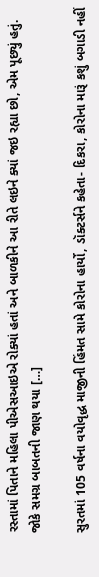રસ્તામાં પિતાને મહિલા પીએસઆઇએ રોક્યાં હતાં અને બાળકીને આ રીતે લઇને ક્યાં જઇ રહ્યા છો, એમ પૂછ્યું હતું. જોકે સમગ્ર બાબતની જાણ થયા […]

સુરતમાં 105 વર્ષના વયોવૃદ્ધ માજીની હિંમત સામે કોરોના હાર્યો, ડૉક્ટર્સને કહેતા- દિકરા, કોરોના મારૂં કશું બગાડી નહીં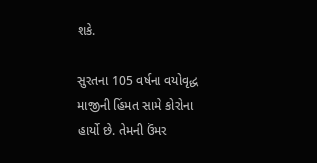શકે.

સુરતના 105 વર્ષના વયોવૃદ્ધ માજીની હિંમત સામે કોરોના હાર્યો છે. તેમની ઉંમર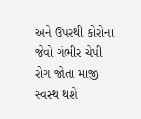અને ઉપરથી કોરોના જેવો ગંભીર ચેપી રોગ જોતા માજી સ્વસ્થ થશે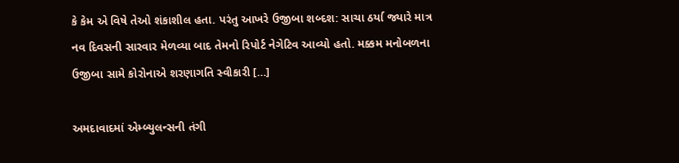કે કેમ એ વિષે તેઓ શંકાશીલ હતા. પરંતુ આખરે ઉજીબા શબ્દશ: સાચા ઠર્યા જ્યારે માત્ર નવ દિવસની સારવાર મેળવ્યા બાદ તેમનો રિપોર્ટ નેગેટિવ આવ્યો હતો. મક્કમ મનોબળના ઉજીબા સામે કોરોનાએ શરણાગતિ સ્વીકારી […]

અમદાવાદમાં એમ્બ્યુલન્સની તંગી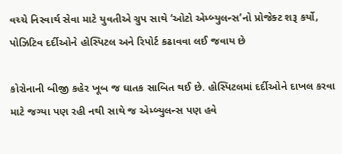વચ્ચે નિસ્વાર્થ સેવા માટે યુવતીએ ગ્રુપ સાથે ‘ઓટો એમ્બ્યુલન્સ’નો પ્રોજેક્ટ શરૂ કર્યો, પોઝિટિવ દર્દીઓને હોસ્પિટલ અને રિપોર્ટ કઢાવવા લઈ જવાય છે

કોરોનાની બીજી કહેર ખૂબ જ ઘાતક સાબિત થઈ છે. હોસ્પિટલમાં દર્દીઓને દાખલ કરવા માટે જગ્યા પણ રહી નથી સાથે જ એમ્બ્યુલન્સ પણ હવે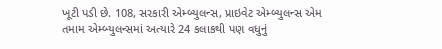ખૂટી પડી છે. 108, સરકારી એમ્બ્યુલન્સ, પ્રાઇવેટ એમ્બ્યુલન્સ એમ તમામ એમ્બ્યુલન્સમાં અત્યારે 24 કલાકથી પણ વધુનું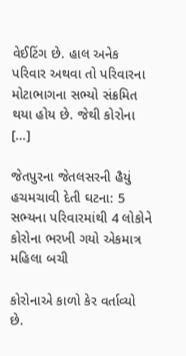વેઈટિંગ છે. હાલ અનેક પરિવાર અથવા તો પરિવારના મોટાભાગના સભ્યો સંક્રમિત થયા હોય છે. જેથી કોરોના […]

જેતપુરના જેતલસરની હૈયું હચમચાવી દેતી ઘટના: 5 સભ્યના પરિવારમાંથી 4 લોકોને કોરોના ભરખી ગયો એકમાત્ર મહિલા બચી

કોરોનાએ કાળો કેર વર્તાવ્યો છે.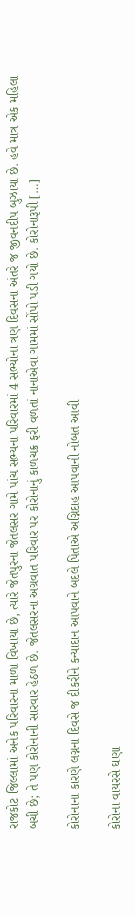રાજકોટ જિલ્લામાં અનેક પરિવારના માળા વિખાયા છે, ત્યારે જેતપુરના જેતલસર ગામે પાંચ સભ્યના પરિવારમાં 4 સભ્યોના ત્રણ દિવસના અંતરે જ જીવનદીપ બુઝાયા છે. હવે માત્ર એક મહિલા બચી છે; તે પણ કોરોનાની સારવાર હેઠળ છે. જેતલસરના અગ્રવાત પરિવાર પર કોરોનાનું કાળચક્ર ફરી વળતાં નાનાએવા ગામમાં સોંપો પડી ગયો છે. કોરોનારૂપી […]

કોરોનાના કારણે લગ્નના દિવસે જ દીકરીને કન્યાદાન આપવાને બદલે પિતાએ અગ્નિદાહ આપવાની નોબત આવી

કોરોના વાયરસે ઘણા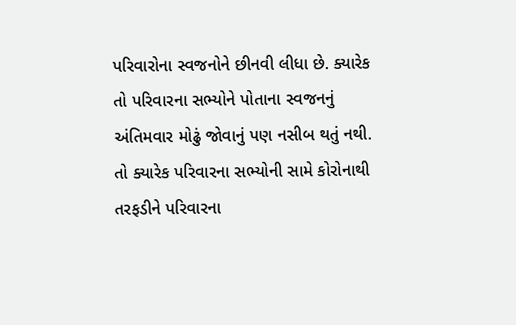પરિવારોના સ્વજનોને છીનવી લીધા છે. ક્યારેક તો પરિવારના સભ્યોને પોતાના સ્વજનનું અંતિમવાર મોઢું જોવાનું પણ નસીબ થતું નથી. તો ક્યારેક પરિવારના સભ્યોની સામે કોરોનાથી તરફડીને પરિવારના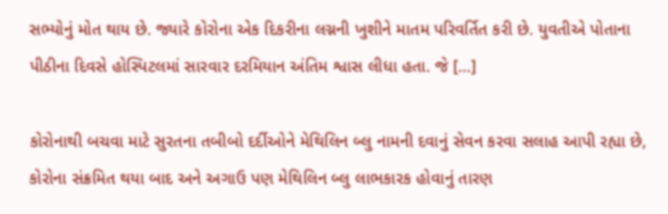સભ્યોનું મોત થાય છે. જ્યારે કોરોના એક દિકરીના લગ્નની ખુશીને માતમ પરિવર્તિત કરી છે. યુવતીએ પોતાના પીઠીના દિવસે હોસ્પિટલમાં સારવાર દરમિયાન અંતિમ શ્વાસ લીધા હતા. જે […]

કોરોનાથી બચવા માટે સુરતના તબીબો દર્દીઓને મેથિલિન બ્લુ નામની દવાનું સેવન કરવા સલાહ આપી રહ્યા છે, કોરોના સંક્રમિત થયા બાદ અને અગાઉ પણ મેથિલિન બ્લુ લાભકારક હોવાનું તારણ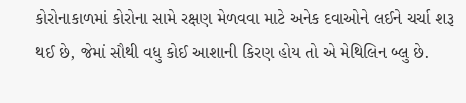કોરોનાકાળમાં કોરોના સામે રક્ષણ મેળવવા માટે અનેક દવાઓને લઈને ચર્ચા શરૂ થઈ છે, જેમાં સૌથી વધુ કોઈ આશાની કિરણ હોય તો એ મેથિલિન બ્લુ છે.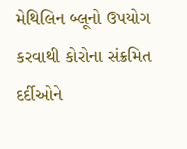મેથિલિન બ્લૂનો ઉપયોગ કરવાથી કોરોના સંક્રમિત દર્દીઓને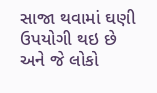સાજા થવામાં ઘણી ઉપયોગી થઇ છે અને જે લોકો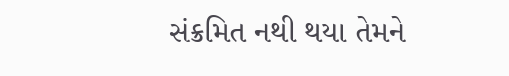સંક્રમિત નથી થયા તેમને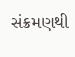સંક્રમણથી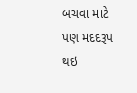બચવા માટે પણ મદદરૂપ થઇ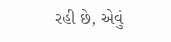રહી છે, એવું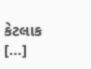કેટલાક […]